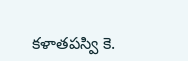కళాతపస్వి కె.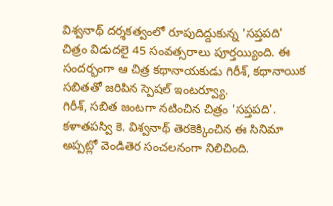విశ్వనాథ్ దర్శకత్వంలో రూపుదిద్దుకున్న 'సప్తపది' చిత్రం విడుదలై 45 సంవత్సరాలు పూర్తయ్యింది. ఈ సందర్భంగా ఆ చిత్ర కథానాయకుడు గిరీశ్, కథానాయిక సబితతో జరిపిన స్పెషల్ ఇంటర్వ్యూ.
గిరీశ్, సబిత జంటగా నటించిన చిత్రం 'సప్తపది'. కళాతపస్వి కె. విశ్వనాథ్ తెరకెక్కించిన ఈ సినిమా అప్పట్లో వెండితెర సంచలనంగా నిలిచింది.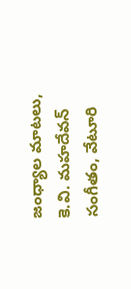జంధ్యాల మాటలు, కె.వి. మహదేవన్ సంగీతం, వేటూరి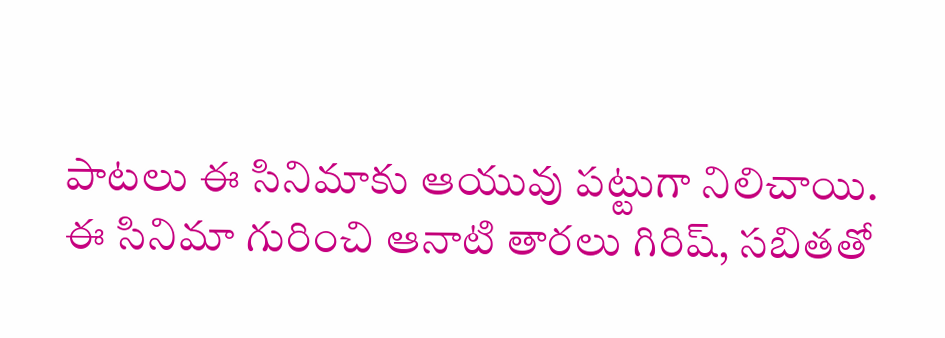పాటలు ఈ సినిమాకు ఆయువు పట్టుగా నిలిచాయి. ఈ సినిమా గురించి ఆనాటి తారలు గిరిష్, సబితతో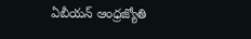ఏబీయన్ ఆంధ్రజ్యోతి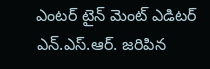ఎంటర్ టైన్ మెంట్ ఎడిటర్ ఎన్.ఎస్.ఆర్. జరిపిన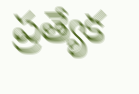ప్రత్యేక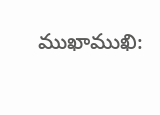ముఖాముఖి: